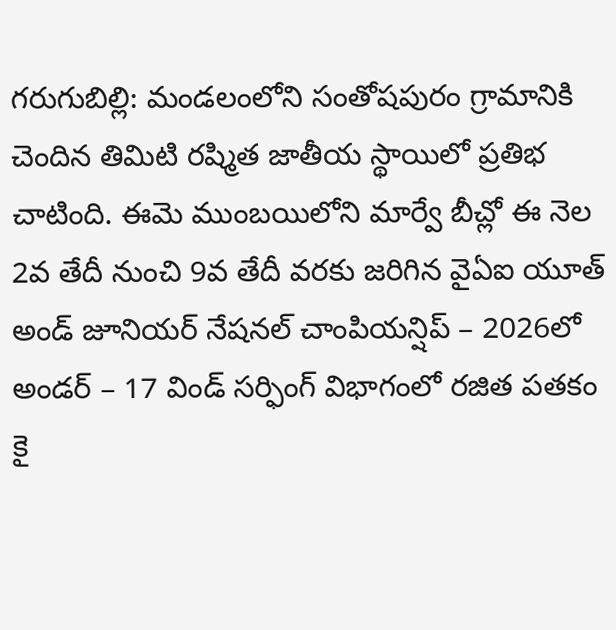గరుగుబిల్లి: మండలంలోని సంతోషపురం గ్రామానికి చెందిన తిమిటి రష్మిత జాతీయ స్థాయిలో ప్రతిభ చాటింది. ఈమె ముంబయిలోని మార్వే బీచ్లో ఈ నెల 2వ తేదీ నుంచి 9వ తేదీ వరకు జరిగిన వైఏఐ యూత్ అండ్ జూనియర్ నేషనల్ చాంపియన్షిప్ – 2026లో అండర్ – 17 విండ్ సర్ఫింగ్ విభాగంలో రజిత పతకం కై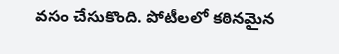వసం చేసుకొంది. పోటీలలో కఠినమైన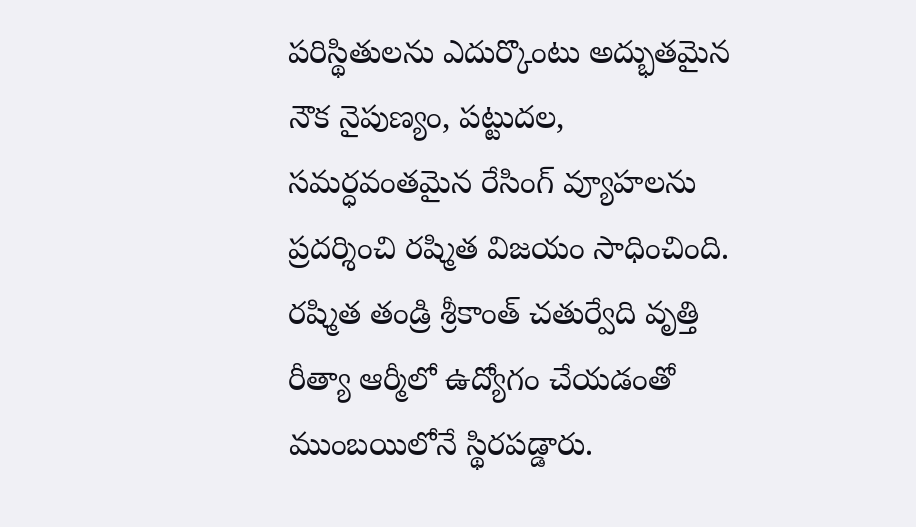పరిస్థితులను ఎదుర్కొంటు అద్భుతమైన నౌక నైపుణ్యం, పట్టుదల, సమర్ధవంతమైన రేసింగ్ వ్యూహలను ప్రదర్శించి రష్మిత విజయం సాధించింది. రష్మిత తండ్రి శ్రీకాంత్ చతుర్వేది వృత్తి రీత్యా ఆర్మీలో ఉద్యోగం చేయడంతో ముంబయిలోనే స్థిరపడ్డారు.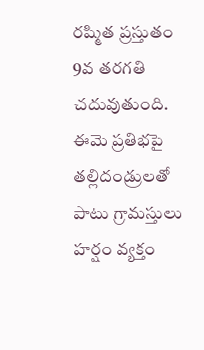రష్మిత ప్రస్తుతం 9వ తరగతి చదువుతుంది. ఈమె ప్రతిభపై తల్లిదండ్రులతో పాటు గ్రామస్తులు హర్షం వ్యక్తం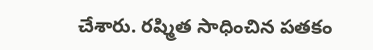చేశారు. రష్మిత సాధించిన పతకం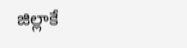జిల్లాకే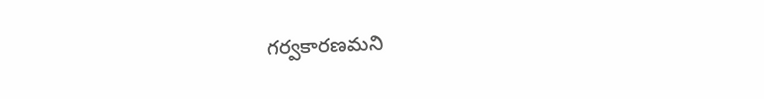గర్వకారణమని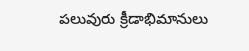పలువురు క్రీడాభిమానులు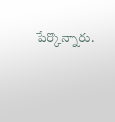పేర్కొన్నారు.